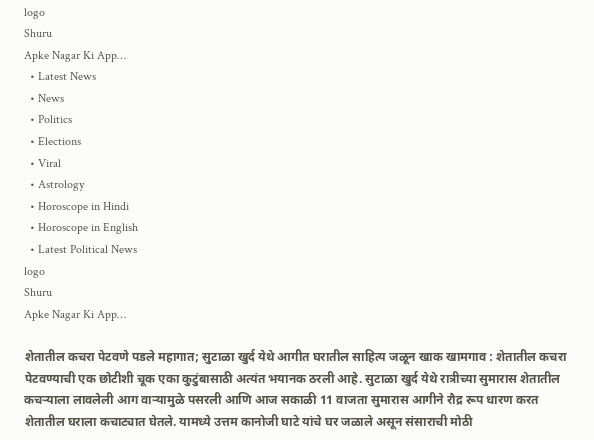logo
Shuru
Apke Nagar Ki App…
  • Latest News
  • News
  • Politics
  • Elections
  • Viral
  • Astrology
  • Horoscope in Hindi
  • Horoscope in English
  • Latest Political News
logo
Shuru
Apke Nagar Ki App…

शेतातील कचरा पेटवणे पडले महागात; सुटाळा खुर्द येथे आगीत घरातील साहित्य जळून खाक खामगाव : शेतातील कचरा पेटवण्याची एक छोटीशी चूक एका कुटुंबासाठी अत्यंत भयानक ठरली आहे. सुटाळा खुर्द येथे रात्रीच्या सुमारास शेतातील कचऱ्याला लावलेली आग वाऱ्यामुळे पसरली आणि आज सकाळी 11 वाजता सुमारास आगीने रौद्र रूप धारण करत शेतातील घराला कचाट्यात घेतले. यामध्ये उत्तम कानोजी घाटे यांचे घर जळाले असून संसाराची मोठी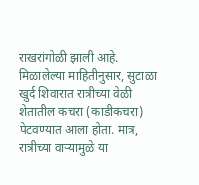राखरांगोळी झाली आहे. मिळालेल्या माहितीनुसार, सुटाळा खुर्द शिवारात रात्रीच्या वेळी शेतातील कचरा (काडीकचरा) पेटवण्यात आला होता. मात्र, रात्रीच्या वाऱ्यामुळे या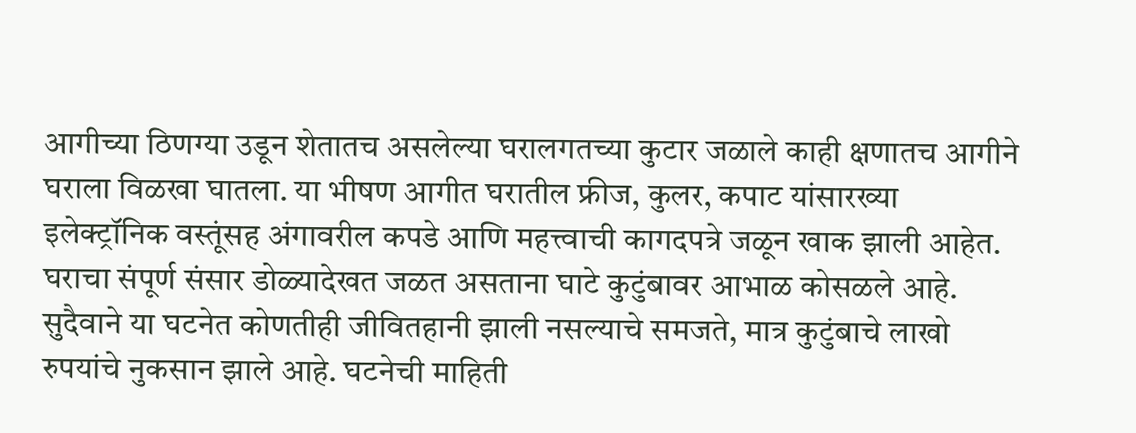आगीच्या ठिणग्या उडून शेतातच असलेल्या घरालगतच्या कुटार जळाले काही क्षणातच आगीने घराला विळखा घातला. या भीषण आगीत घरातील फ्रीज, कुलर, कपाट यांसारख्या इलेक्ट्रॉनिक वस्तूंसह अंगावरील कपडे आणि महत्त्वाची कागदपत्रे जळून खाक झाली आहेत. घराचा संपूर्ण संसार डोळ्यादेखत जळत असताना घाटे कुटुंबावर आभाळ कोसळले आहे. सुदैवाने या घटनेत कोणतीही जीवितहानी झाली नसल्याचे समजते, मात्र कुटुंबाचे लाखो रुपयांचे नुकसान झाले आहे. घटनेची माहिती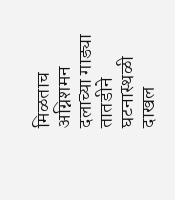मिळताच अग्निशमन दलाच्या गाड्या तातडीने घटनास्थळी दाखल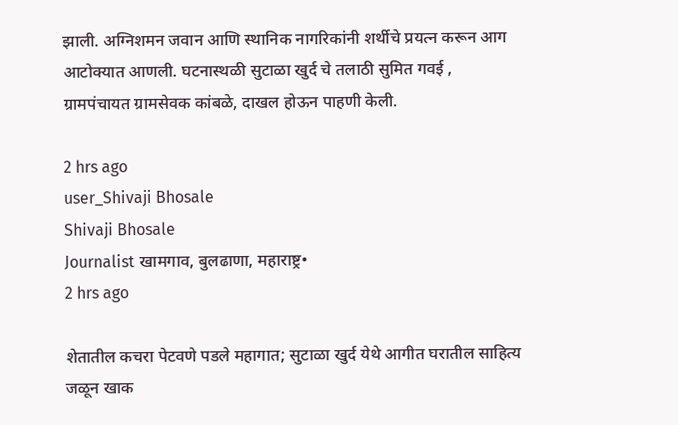झाली. अग्निशमन जवान आणि स्थानिक नागरिकांनी शर्थीचे प्रयत्न करून आग आटोक्यात आणली. घटनास्थळी सुटाळा खुर्द चे तलाठी सुमित गवई , ग्रामपंचायत ग्रामसेवक कांबळे, दाखल होऊन पाहणी केली.

2 hrs ago
user_Shivaji Bhosale
Shivaji Bhosale
Journalist खामगाव, बुलढाणा, महाराष्ट्र•
2 hrs ago

शेतातील कचरा पेटवणे पडले महागात; सुटाळा खुर्द येथे आगीत घरातील साहित्य जळून खाक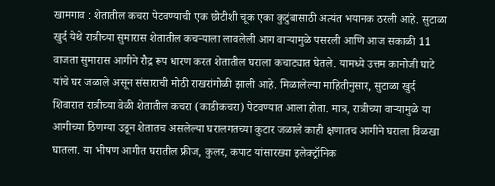खामगाव : शेतातील कचरा पेटवण्याची एक छोटीशी चूक एका कुटुंबासाठी अत्यंत भयानक ठरली आहे. सुटाळा खुर्द येथे रात्रीच्या सुमारास शेतातील कचऱ्याला लावलेली आग वाऱ्यामुळे पसरली आणि आज सकाळी 11 वाजता सुमारास आगीने रौद्र रूप धारण करत शेतातील घराला कचाट्यात घेतले. यामध्ये उत्तम कानोजी घाटे यांचे घर जळाले असून संसाराची मोठी राखरांगोळी झाली आहे. मिळालेल्या माहितीनुसार, सुटाळा खुर्द शिवारात रात्रीच्या वेळी शेतातील कचरा (काडीकचरा) पेटवण्यात आला होता. मात्र, रात्रीच्या वाऱ्यामुळे या आगीच्या ठिणग्या उडून शेतातच असलेल्या घरालगतच्या कुटार जळाले काही क्षणातच आगीने घराला विळखा घातला. या भीषण आगीत घरातील फ्रीज, कुलर, कपाट यांसारख्या इलेक्ट्रॉनिक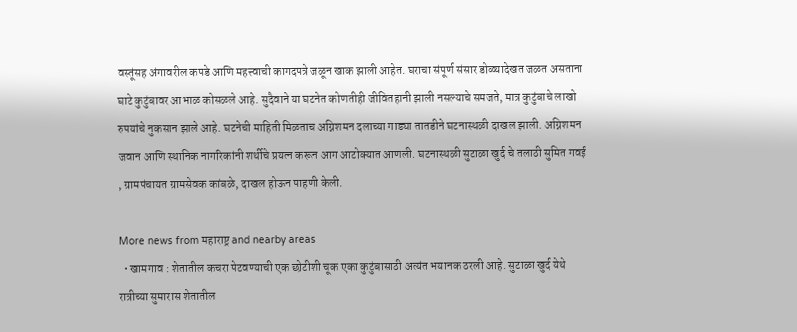वस्तूंसह अंगावरील कपडे आणि महत्त्वाची कागदपत्रे जळून खाक झाली आहेत. घराचा संपूर्ण संसार डोळ्यादेखत जळत असताना घाटे कुटुंबावर आभाळ कोसळले आहे. सुदैवाने या घटनेत कोणतीही जीवितहानी झाली नसल्याचे समजते, मात्र कुटुंबाचे लाखो रुपयांचे नुकसान झाले आहे. घटनेची माहिती मिळताच अग्निशमन दलाच्या गाड्या तातडीने घटनास्थळी दाखल झाली. अग्निशमन जवान आणि स्थानिक नागरिकांनी शर्थीचे प्रयत्न करून आग आटोक्यात आणली. घटनास्थळी सुटाळा खुर्द चे तलाठी सुमित गवई , ग्रामपंचायत ग्रामसेवक कांबळे, दाखल होऊन पाहणी केली.

More news from महाराष्ट्र and nearby areas
  • खामगाव : शेतातील कचरा पेटवण्याची एक छोटीशी चूक एका कुटुंबासाठी अत्यंत भयानक ठरली आहे. सुटाळा खुर्द येथे रात्रीच्या सुमारास शेतातील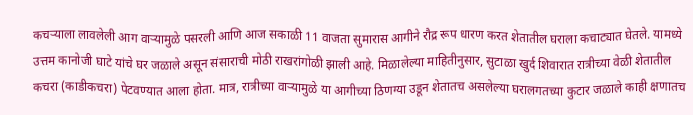कचऱ्याला लावलेली आग वाऱ्यामुळे पसरली आणि आज सकाळी 11 वाजता सुमारास आगीने रौद्र रूप धारण करत शेतातील घराला कचाट्यात घेतले. यामध्ये उत्तम कानोजी घाटे यांचे घर जळाले असून संसाराची मोठी राखरांगोळी झाली आहे. मिळालेल्या माहितीनुसार, सुटाळा खुर्द शिवारात रात्रीच्या वेळी शेतातील कचरा (काडीकचरा) पेटवण्यात आला होता. मात्र, रात्रीच्या वाऱ्यामुळे या आगीच्या ठिणग्या उडून शेतातच असलेल्या घरालगतच्या कुटार जळाले काही क्षणातच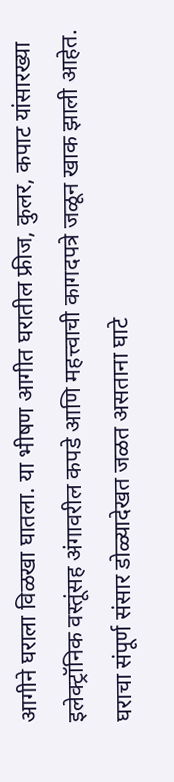आगीने घराला विळखा घातला. या भीषण आगीत घरातील फ्रीज, कुलर, कपाट यांसारख्या इलेक्ट्रॉनिक वस्तूंसह अंगावरील कपडे आणि महत्त्वाची कागदपत्रे जळून खाक झाली आहेत. घराचा संपूर्ण संसार डोळ्यादेखत जळत असताना घाटे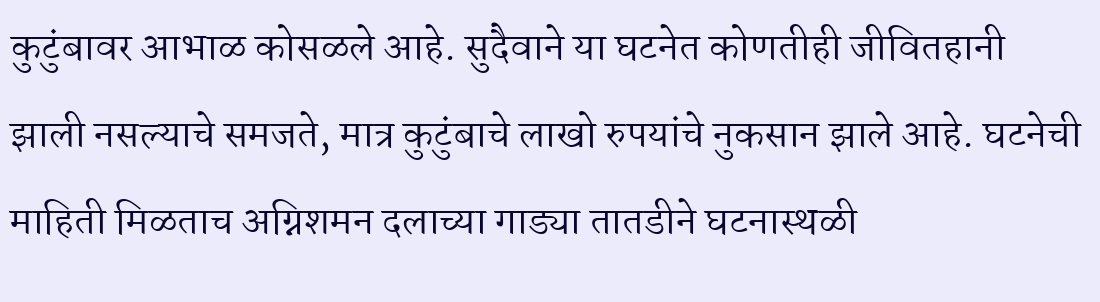कुटुंबावर आभाळ कोसळले आहे. सुदैवाने या घटनेत कोणतीही जीवितहानी झाली नसल्याचे समजते, मात्र कुटुंबाचे लाखो रुपयांचे नुकसान झाले आहे. घटनेची माहिती मिळताच अग्निशमन दलाच्या गाड्या तातडीने घटनास्थळी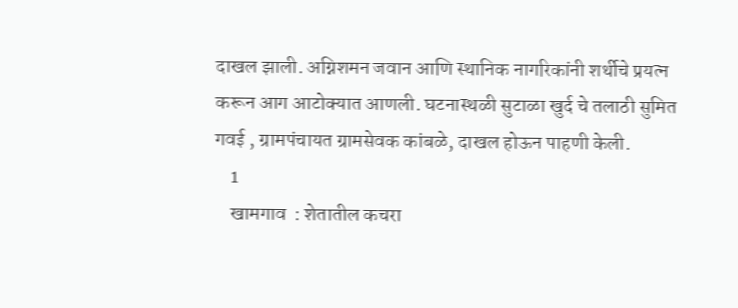दाखल झाली. अग्निशमन जवान आणि स्थानिक नागरिकांनी शर्थीचे प्रयत्न करून आग आटोक्यात आणली. घटनास्थळी सुटाळा खुर्द चे तलाठी सुमित गवई , ग्रामपंचायत ग्रामसेवक कांबळे, दाखल होऊन पाहणी केली.
    1
    खामगाव  : शेतातील कचरा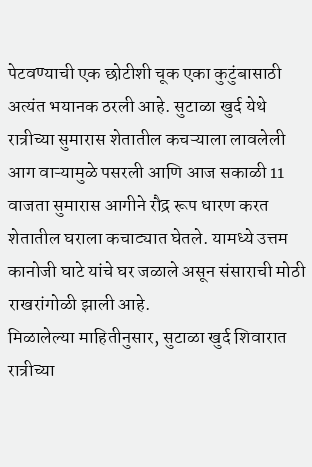पेटवण्याची एक छोटीशी चूक एका कुटुंबासाठी अत्यंत भयानक ठरली आहे. सुटाळा खुर्द येथे रात्रीच्या सुमारास शेतातील कचऱ्याला लावलेली आग वाऱ्यामुळे पसरली आणि आज सकाळी 11 वाजता सुमारास आगीने रौद्र रूप धारण करत शेतातील घराला कचाट्यात घेतले. यामध्ये उत्तम कानोजी घाटे यांचे घर जळाले असून संसाराची मोठी राखरांगोळी झाली आहे.
मिळालेल्या माहितीनुसार, सुटाळा खुर्द शिवारात रात्रीच्या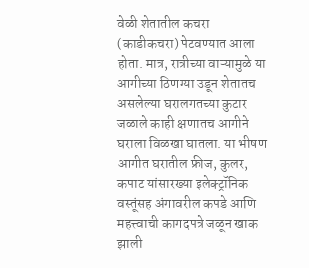वेळी शेतातील कचरा (काडीकचरा) पेटवण्यात आला होता. मात्र, रात्रीच्या वाऱ्यामुळे या आगीच्या ठिणग्या उडून शेतातच असलेल्या घरालगतच्या कुटार जळाले काही क्षणातच आगीने घराला विळखा घातला. या भीषण आगीत घरातील फ्रीज, कुलर, कपाट यांसारख्या इलेक्ट्रॉनिक वस्तूंसह अंगावरील कपडे आणि महत्त्वाची कागदपत्रे जळून खाक झाली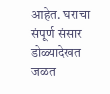आहेत. घराचा संपूर्ण संसार डोळ्यादेखत जळत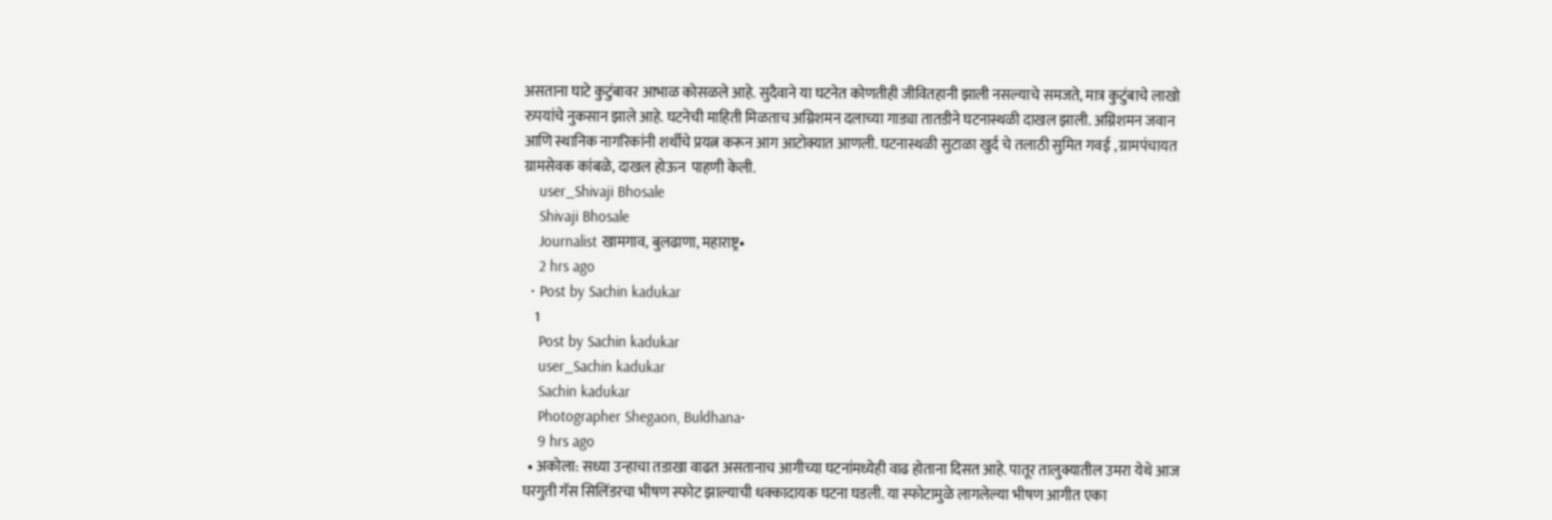असताना घाटे कुटुंबावर आभाळ कोसळले आहे. सुदैवाने या घटनेत कोणतीही जीवितहानी झाली नसल्याचे समजते, मात्र कुटुंबाचे लाखो रुपयांचे नुकसान झाले आहे. घटनेची माहिती मिळताच अग्निशमन दलाच्या गाड्या तातडीने घटनास्थळी दाखल झाली. अग्निशमन जवान आणि स्थानिक नागरिकांनी शर्थीचे प्रयत्न करून आग आटोक्यात आणली. घटनास्थळी सुटाळा खुर्द चे तलाठी सुमित गवई , ग्रामपंचायत ग्रामसेवक कांबळे, दाखल होऊन  पाहणी केली.
    user_Shivaji Bhosale
    Shivaji Bhosale
    Journalist खामगाव, बुलढाणा, महाराष्ट्र•
    2 hrs ago
  • Post by Sachin kadukar
    1
    Post by Sachin kadukar
    user_Sachin kadukar
    Sachin kadukar
    Photographer Shegaon, Buldhana•
    9 hrs ago
  • अकोला: सध्या उन्हाचा तडाखा वाढत असतानाच आगीच्या घटनांमध्येही वाढ होताना दिसत आहे. पातूर तालुक्यातील उमरा येथे आज घरगुती गॅस सिलिंडरचा भीषण स्फोट झाल्याची धक्कादायक घटना घडली. या स्फोटामुळे लागलेल्या भीषण आगीत एका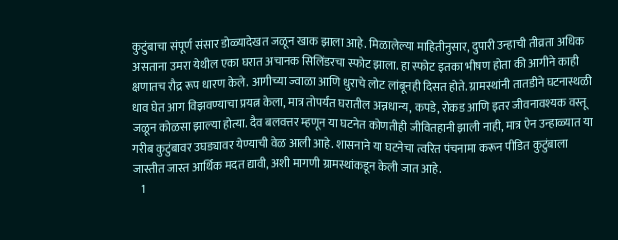कुटुंबाचा संपूर्ण संसार डोळ्यादेखत जळून खाक झाला आहे. मिळालेल्या माहितीनुसार, दुपारी उन्हाची तीव्रता अधिक असताना उमरा येथील एका घरात अचानक सिलिंडरचा स्फोट झाला. हा स्फोट इतका भीषण होता की आगीने काही क्षणातच रौद्र रूप धारण केले. आगीच्या ज्वाळा आणि धुराचे लोट लांबूनही दिसत होते. ग्रामस्थांनी तातडीने घटनास्थळी धाव घेत आग विझवण्याचा प्रयत्न केला, मात्र तोपर्यंत घरातील अन्नधान्य, कपडे, रोकड आणि इतर जीवनावश्यक वस्तू जळून कोळसा झाल्या होत्या. दैव बलवत्तर म्हणून या घटनेत कोणतीही जीवितहानी झाली नाही, मात्र ऐन उन्हाळ्यात या गरीब कुटुंबावर उघड्यावर येण्याची वेळ आली आहे. शासनाने या घटनेचा त्वरित पंचनामा करून पीडित कुटुंबाला जास्तीत जास्त आर्थिक मदत द्यावी, अशी मागणी ग्रामस्थांकडून केली जात आहे.
    1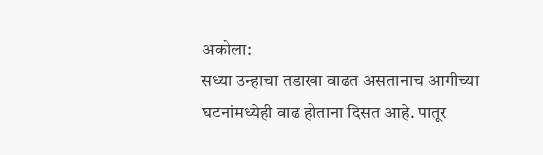अकोला:
सध्या उन्हाचा तडाखा वाढत असतानाच आगीच्या घटनांमध्येही वाढ होताना दिसत आहे. पातूर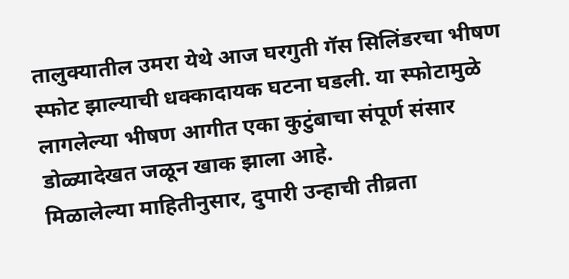तालुक्यातील उमरा येथे आज घरगुती गॅस सिलिंडरचा भीषण स्फोट झाल्याची धक्कादायक घटना घडली. या स्फोटामुळे लागलेल्या भीषण आगीत एका कुटुंबाचा संपूर्ण संसार डोळ्यादेखत जळून खाक झाला आहे.
मिळालेल्या माहितीनुसार, दुपारी उन्हाची तीव्रता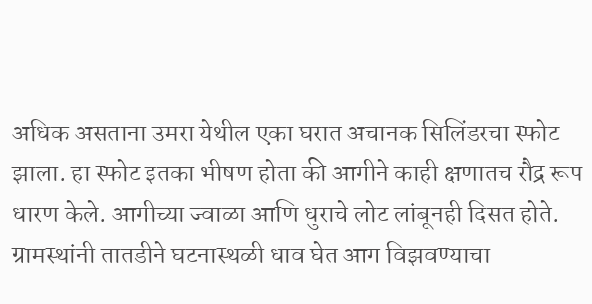अधिक असताना उमरा येथील एका घरात अचानक सिलिंडरचा स्फोट झाला. हा स्फोट इतका भीषण होता की आगीने काही क्षणातच रौद्र रूप धारण केले. आगीच्या ज्वाळा आणि धुराचे लोट लांबूनही दिसत होते. ग्रामस्थांनी तातडीने घटनास्थळी धाव घेत आग विझवण्याचा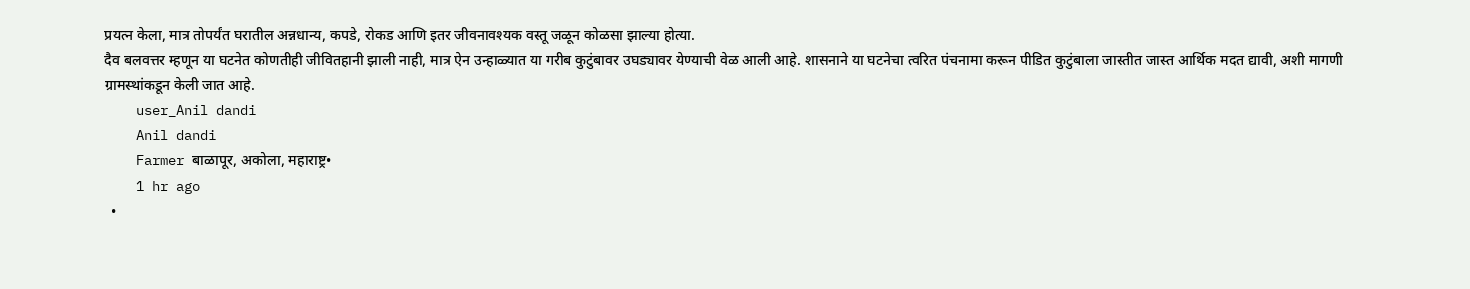प्रयत्न केला, मात्र तोपर्यंत घरातील अन्नधान्य, कपडे, रोकड आणि इतर जीवनावश्यक वस्तू जळून कोळसा झाल्या होत्या.
दैव बलवत्तर म्हणून या घटनेत कोणतीही जीवितहानी झाली नाही, मात्र ऐन उन्हाळ्यात या गरीब कुटुंबावर उघड्यावर येण्याची वेळ आली आहे. शासनाने या घटनेचा त्वरित पंचनामा करून पीडित कुटुंबाला जास्तीत जास्त आर्थिक मदत द्यावी, अशी मागणी ग्रामस्थांकडून केली जात आहे.
    user_Anil dandi
    Anil dandi
    Farmer बाळापूर, अकोला, महाराष्ट्र•
    1 hr ago
  •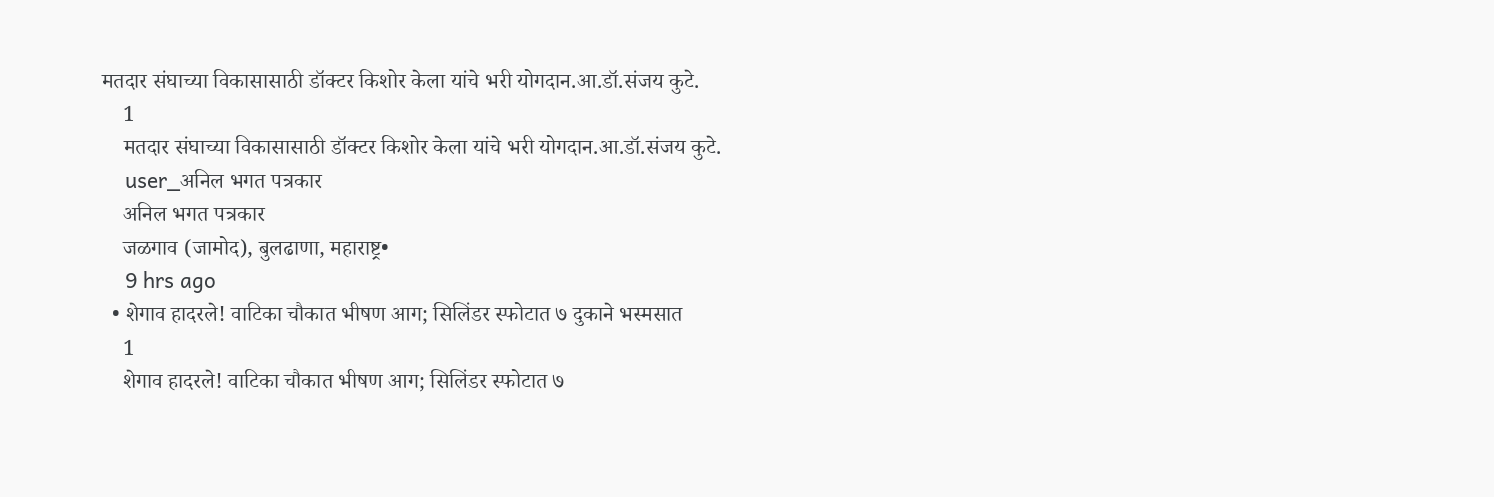मतदार संघाच्या विकासासाठी डॉक्टर किशोर केला यांचे भरी योगदान.आ.डॉ.संजय कुटे.
    1
    मतदार संघाच्या विकासासाठी डॉक्टर किशोर केला यांचे भरी योगदान.आ.डॉ.संजय कुटे.
    user_अनिल भगत पत्रकार
    अनिल भगत पत्रकार
    जळगाव (जामोद), बुलढाणा, महाराष्ट्र•
    9 hrs ago
  • शेगाव हादरले! वाटिका चौकात भीषण आग; सिलिंडर स्फोटात ७ दुकाने भस्मसात
    1
    शेगाव हादरले! वाटिका चौकात भीषण आग; सिलिंडर स्फोटात ७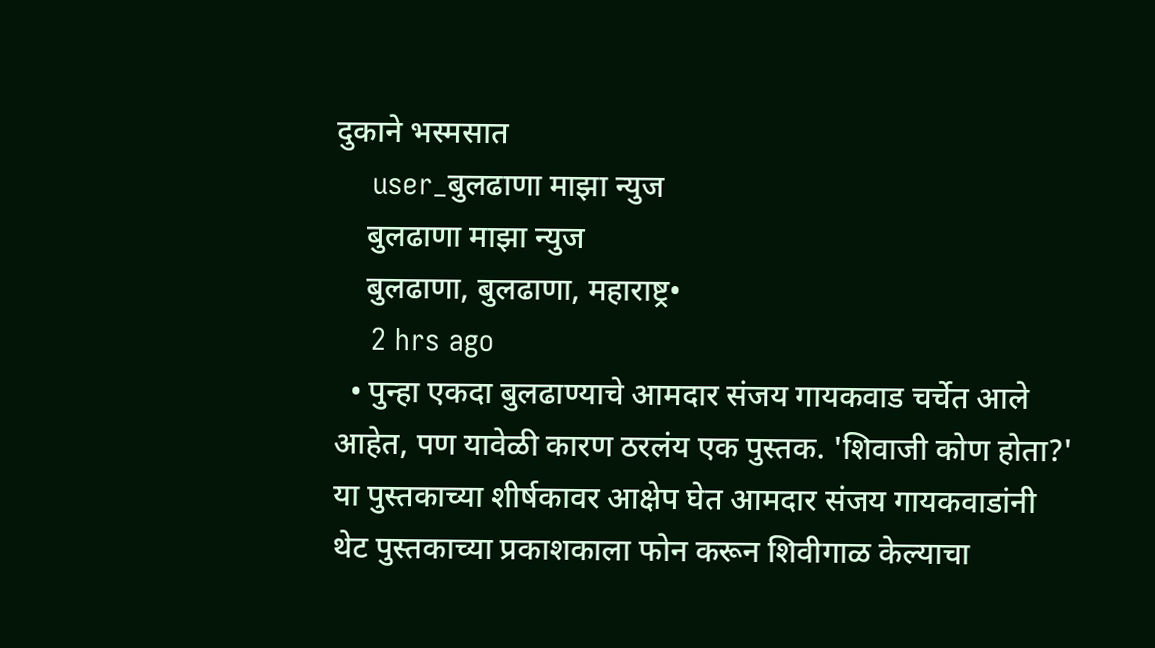दुकाने भस्मसात
    user_बुलढाणा माझा न्युज
    बुलढाणा माझा न्युज
    बुलढाणा, बुलढाणा, महाराष्ट्र•
    2 hrs ago
  • पुन्हा एकदा बुलढाण्याचे आमदार संजय गायकवाड चर्चेत आले आहेत, पण यावेळी कारण ठरलंय एक पुस्तक. 'शिवाजी कोण होता?' या पुस्तकाच्या शीर्षकावर आक्षेप घेत आमदार संजय गायकवाडांनी थेट पुस्तकाच्या प्रकाशकाला फोन करून शिवीगाळ केल्याचा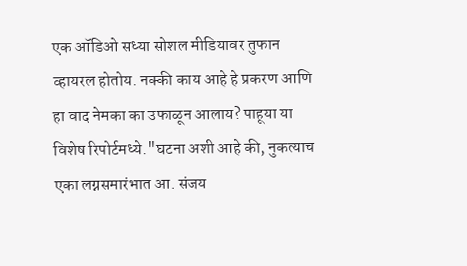एक ऑडिओ सध्या सोशल मीडियावर तुफान व्हायरल होतोय. नक्की काय आहे हे प्रकरण आणि हा वाद नेमका का उफाळून आलाय? पाहूया या विशेष रिपोर्टमध्ये."घटना अशी आहे की, नुकत्याच एका लग्नसमारंभात आ. संजय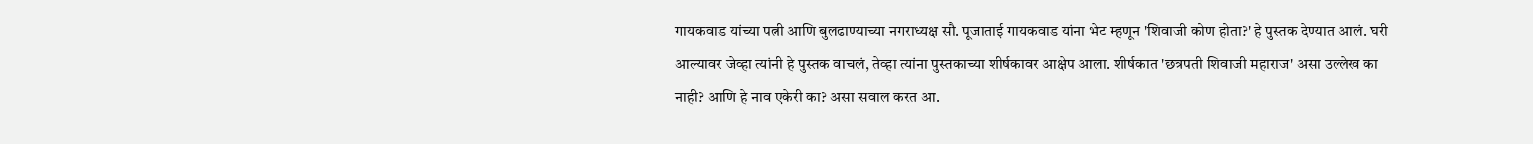गायकवाड यांच्या पत्नी आणि बुलढाण्याच्या नगराध्यक्ष सौ. पूजाताई गायकवाड यांना भेट म्हणून 'शिवाजी कोण होता?' हे पुस्तक देण्यात आलं. घरी आल्यावर जेव्हा त्यांनी हे पुस्तक वाचलं, तेव्हा त्यांना पुस्तकाच्या शीर्षकावर आक्षेप आला. शीर्षकात 'छत्रपती शिवाजी महाराज' असा उल्लेख का नाही? आणि हे नाव एकेरी का? असा सवाल करत आ.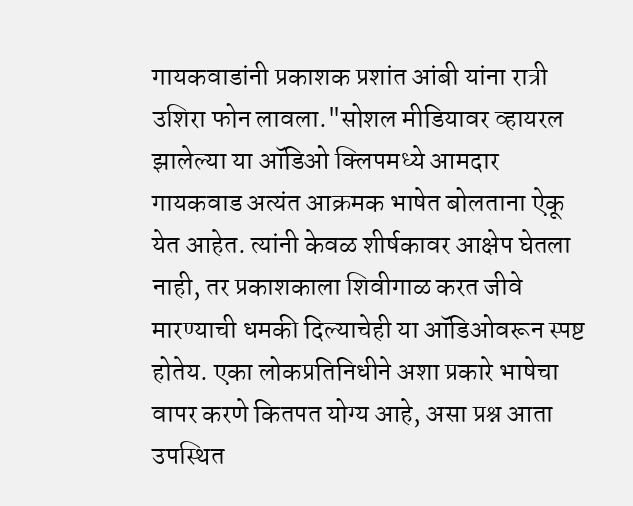गायकवाडांनी प्रकाशक प्रशांत आंबी यांना रात्री उशिरा फोन लावला."सोशल मीडियावर व्हायरल झालेल्या या ऑडिओ क्लिपमध्ये आमदार गायकवाड अत्यंत आक्रमक भाषेत बोलताना ऐकू येत आहेत. त्यांनी केवळ शीर्षकावर आक्षेप घेतला नाही, तर प्रकाशकाला शिवीगाळ करत जीवे मारण्याची धमकी दिल्याचेही या ऑडिओवरून स्पष्ट होतेय. एका लोकप्रतिनिधीने अशा प्रकारे भाषेचा वापर करणे कितपत योग्य आहे, असा प्रश्न आता उपस्थित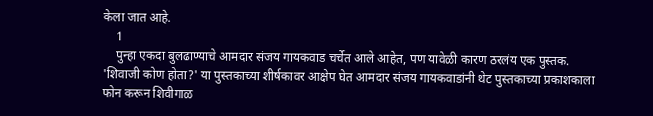केला जात आहे.
    1
    पुन्हा एकदा बुलढाण्याचे आमदार संजय गायकवाड चर्चेत आले आहेत, पण यावेळी कारण ठरलंय एक पुस्तक. 'शिवाजी कोण होता?' या पुस्तकाच्या शीर्षकावर आक्षेप घेत आमदार संजय गायकवाडांनी थेट पुस्तकाच्या प्रकाशकाला फोन करून शिवीगाळ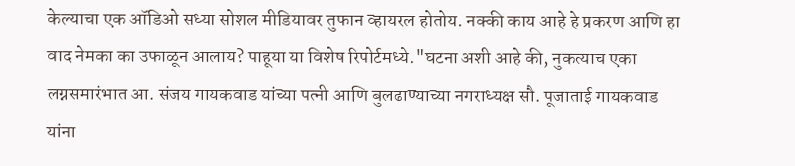केल्याचा एक ऑडिओ सध्या सोशल मीडियावर तुफान व्हायरल होतोय. नक्की काय आहे हे प्रकरण आणि हा वाद नेमका का उफाळून आलाय? पाहूया या विशेष रिपोर्टमध्ये."घटना अशी आहे की, नुकत्याच एका लग्नसमारंभात आ. संजय गायकवाड यांच्या पत्नी आणि बुलढाण्याच्या नगराध्यक्ष सौ. पूजाताई गायकवाड यांना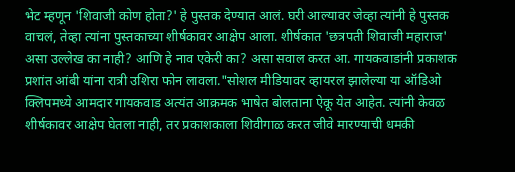भेट म्हणून 'शिवाजी कोण होता?' हे पुस्तक देण्यात आलं. घरी आल्यावर जेव्हा त्यांनी हे पुस्तक वाचलं, तेव्हा त्यांना पुस्तकाच्या शीर्षकावर आक्षेप आला. शीर्षकात 'छत्रपती शिवाजी महाराज' असा उल्लेख का नाही? आणि हे नाव एकेरी का? असा सवाल करत आ. गायकवाडांनी प्रकाशक प्रशांत आंबी यांना रात्री उशिरा फोन लावला."सोशल मीडियावर व्हायरल झालेल्या या ऑडिओ क्लिपमध्ये आमदार गायकवाड अत्यंत आक्रमक भाषेत बोलताना ऐकू येत आहेत. त्यांनी केवळ शीर्षकावर आक्षेप घेतला नाही, तर प्रकाशकाला शिवीगाळ करत जीवे मारण्याची धमकी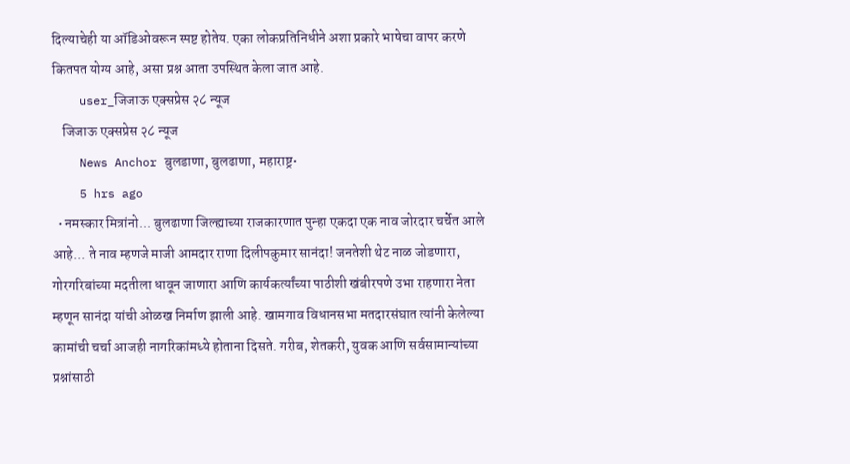दिल्याचेही या ऑडिओवरून स्पष्ट होतेय. एका लोकप्रतिनिधीने अशा प्रकारे भाषेचा वापर करणे कितपत योग्य आहे, असा प्रश्न आता उपस्थित केला जात आहे.
    user_जिजाऊ एक्सप्रेस २८ न्यूज
    जिजाऊ एक्सप्रेस २८ न्यूज
    News Anchor बुलडाणा, बुलढाणा, महाराष्ट्र•
    5 hrs ago
  • नमस्कार मित्रांनो... बुलढाणा जिल्ह्याच्या राजकारणात पुन्हा एकदा एक नाव जोरदार चर्चेत आले आहे... ते नाव म्हणजे माजी आमदार राणा दिलीपकुमार सानंदा! जनतेशी थेट नाळ जोडणारा, गोरगरिबांच्या मदतीला धावून जाणारा आणि कार्यकर्त्यांच्या पाठीशी खंबीरपणे उभा राहणारा नेता म्हणून सानंदा यांची ओळख निर्माण झाली आहे. खामगाव विधानसभा मतदारसंघात त्यांनी केलेल्या कामांची चर्चा आजही नागरिकांमध्ये होताना दिसते. गरीब, शेतकरी, युवक आणि सर्वसामान्यांच्या प्रश्नांसाठी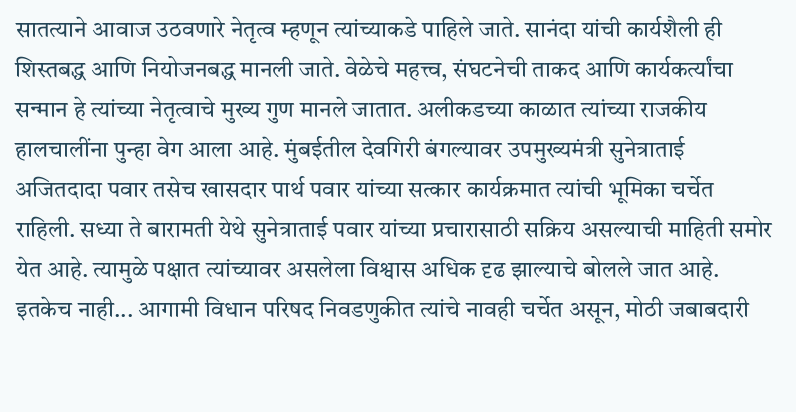सातत्याने आवाज उठवणारे नेतृत्व म्हणून त्यांच्याकडे पाहिले जाते. सानंदा यांची कार्यशैली ही शिस्तबद्ध आणि नियोजनबद्ध मानली जाते. वेळेचे महत्त्व, संघटनेची ताकद आणि कार्यकर्त्यांचा सन्मान हे त्यांच्या नेतृत्वाचे मुख्य गुण मानले जातात. अलीकडच्या काळात त्यांच्या राजकीय हालचालींना पुन्हा वेग आला आहे. मुंबईतील देवगिरी बंगल्यावर उपमुख्यमंत्री सुनेत्राताई अजितदादा पवार तसेच खासदार पार्थ पवार यांच्या सत्कार कार्यक्रमात त्यांची भूमिका चर्चेत राहिली. सध्या ते बारामती येथे सुनेत्राताई पवार यांच्या प्रचारासाठी सक्रिय असल्याची माहिती समोर येत आहे. त्यामुळे पक्षात त्यांच्यावर असलेला विश्वास अधिक दृढ झाल्याचे बोलले जात आहे. इतकेच नाही... आगामी विधान परिषद निवडणुकीत त्यांचे नावही चर्चेत असून, मोठी जबाबदारी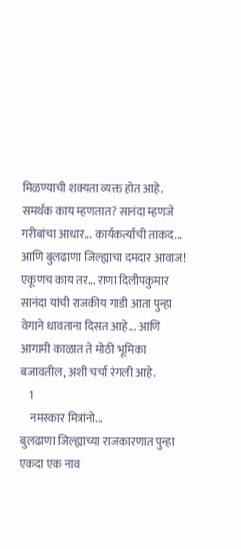मिळण्याची शक्यता व्यक्त होत आहे. समर्थक काय म्हणतात? सानंदा म्हणजे गरीबांचा आधार... कार्यकर्त्यांची ताकद... आणि बुलढाणा जिल्ह्याचा दमदार आवाज! एकूणच काय तर... राणा दिलीपकुमार सानंदा यांची राजकीय गाडी आता पुन्हा वेगाने धावताना दिसत आहे... आणि आगामी काळात ते मोठी भूमिका बजावतील, अशी चर्चा रंगली आहे.
    1
    नमस्कार मित्रांनो...
बुलढाणा जिल्ह्याच्या राजकारणात पुन्हा एकदा एक नाव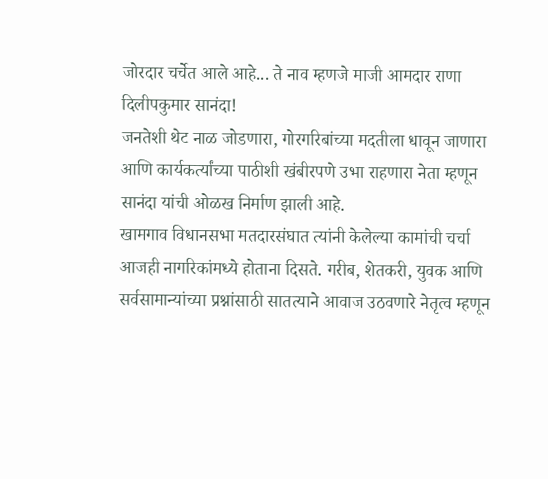जोरदार चर्चेत आले आहे... ते नाव म्हणजे माजी आमदार राणा दिलीपकुमार सानंदा!
जनतेशी थेट नाळ जोडणारा, गोरगरिबांच्या मदतीला धावून जाणारा आणि कार्यकर्त्यांच्या पाठीशी खंबीरपणे उभा राहणारा नेता म्हणून सानंदा यांची ओळख निर्माण झाली आहे.
खामगाव विधानसभा मतदारसंघात त्यांनी केलेल्या कामांची चर्चा आजही नागरिकांमध्ये होताना दिसते. गरीब, शेतकरी, युवक आणि सर्वसामान्यांच्या प्रश्नांसाठी सातत्याने आवाज उठवणारे नेतृत्व म्हणून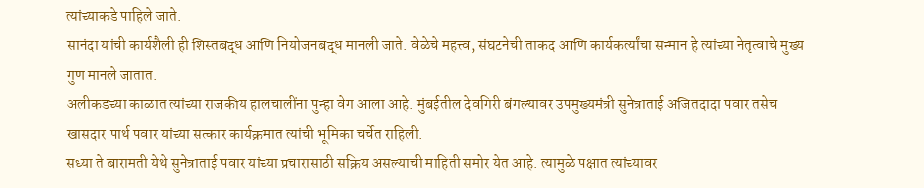त्यांच्याकडे पाहिले जाते.
सानंदा यांची कार्यशैली ही शिस्तबद्ध आणि नियोजनबद्ध मानली जाते. वेळेचे महत्त्व, संघटनेची ताकद आणि कार्यकर्त्यांचा सन्मान हे त्यांच्या नेतृत्वाचे मुख्य गुण मानले जातात.
अलीकडच्या काळात त्यांच्या राजकीय हालचालींना पुन्हा वेग आला आहे. मुंबईतील देवगिरी बंगल्यावर उपमुख्यमंत्री सुनेत्राताई अजितदादा पवार तसेच खासदार पार्थ पवार यांच्या सत्कार कार्यक्रमात त्यांची भूमिका चर्चेत राहिली.
सध्या ते बारामती येथे सुनेत्राताई पवार यांच्या प्रचारासाठी सक्रिय असल्याची माहिती समोर येत आहे. त्यामुळे पक्षात त्यांच्यावर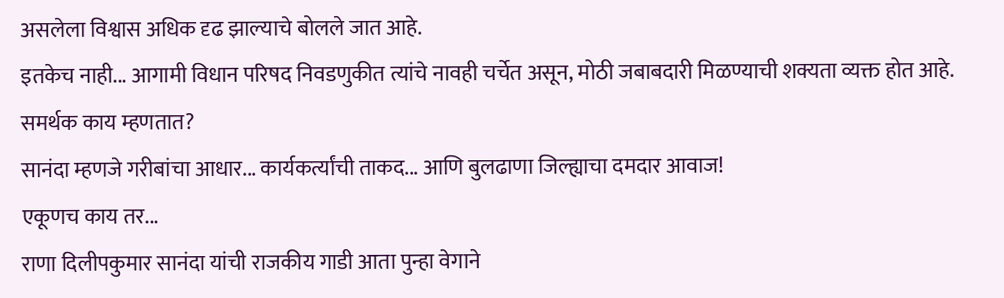असलेला विश्वास अधिक दृढ झाल्याचे बोलले जात आहे.
इतकेच नाही... आगामी विधान परिषद निवडणुकीत त्यांचे नावही चर्चेत असून, मोठी जबाबदारी मिळण्याची शक्यता व्यक्त होत आहे.
समर्थक काय म्हणतात?
सानंदा म्हणजे गरीबांचा आधार... कार्यकर्त्यांची ताकद... आणि बुलढाणा जिल्ह्याचा दमदार आवाज!
एकूणच काय तर...
राणा दिलीपकुमार सानंदा यांची राजकीय गाडी आता पुन्हा वेगाने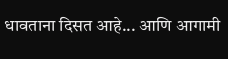धावताना दिसत आहे... आणि आगामी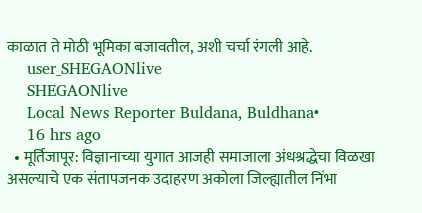काळात ते मोठी भूमिका बजावतील, अशी चर्चा रंगली आहे.
    user_SHEGAONlive
    SHEGAONlive
    Local News Reporter Buldana, Buldhana•
    16 hrs ago
  • मूर्तिजापूर: विज्ञानाच्या युगात आजही समाजाला अंधश्रद्धेचा विळखा असल्याचे एक संतापजनक उदाहरण अकोला जिल्ह्यातील निंभा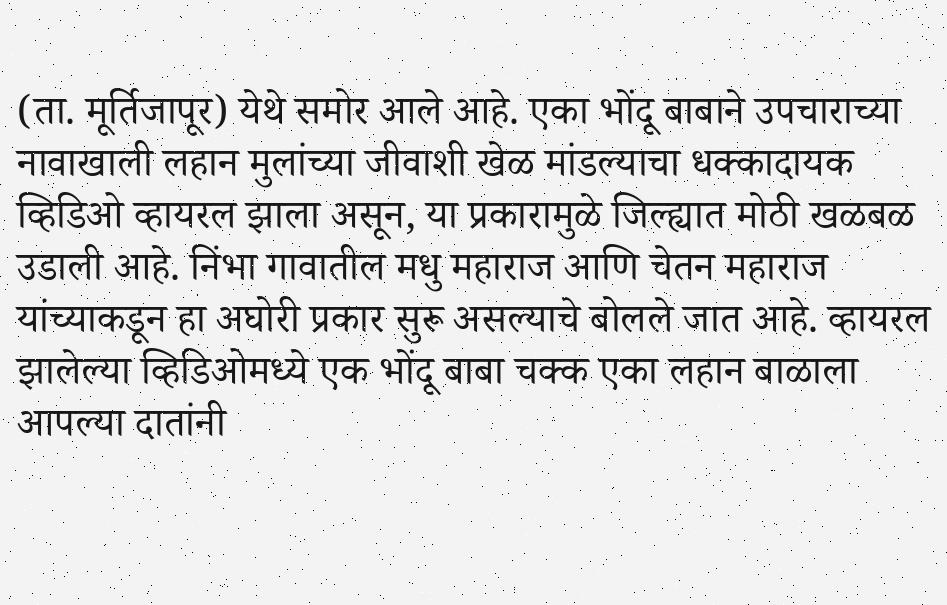(ता. मूर्तिजापूर) येथे समोर आले आहे. एका भोंदू बाबाने उपचाराच्या नावाखाली लहान मुलांच्या जीवाशी खेळ मांडल्याचा धक्कादायक व्हिडिओ व्हायरल झाला असून, या प्रकारामुळे जिल्ह्यात मोठी खळबळ उडाली आहे. निंभा गावातील मधु महाराज आणि चेतन महाराज यांच्याकडून हा अघोरी प्रकार सुरू असल्याचे बोलले जात आहे. व्हायरल झालेल्या व्हिडिओमध्ये एक भोंदू बाबा चक्क एका लहान बाळाला आपल्या दातांनी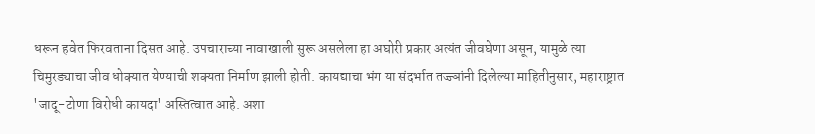धरून हवेत फिरवताना दिसत आहे. उपचाराच्या नावाखाली सुरू असलेला हा अघोरी प्रकार अत्यंत जीवघेणा असून, यामुळे त्या चिमुरड्याचा जीव धोक्यात येण्याची शक्यता निर्माण झाली होती. कायद्याचा भंग या संदर्भात तज्ज्ञांनी दिलेल्या माहितीनुसार, महाराष्ट्रात 'जादू-टोणा विरोधी कायदा' अस्तित्वात आहे. अशा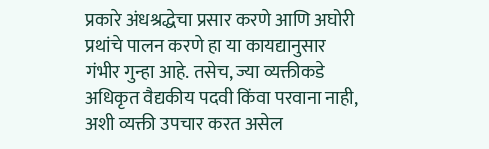प्रकारे अंधश्रद्धेचा प्रसार करणे आणि अघोरी प्रथांचे पालन करणे हा या कायद्यानुसार गंभीर गुन्हा आहे. तसेच, ज्या व्यक्तीकडे अधिकृत वैद्यकीय पदवी किंवा परवाना नाही, अशी व्यक्ती उपचार करत असेल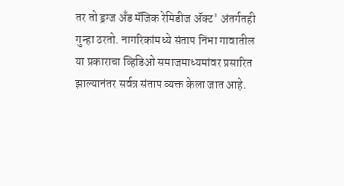तर तो ड्रग्ज अँड मॅजिक रेमिडीज ॲक्ट' अंतर्गतही गुन्हा ठरतो. नागरिकांमध्ये संताप निंभा गावातील या प्रकाराचा व्हिडिओ समाजमाध्यमांवर प्रसारित झाल्यानंतर सर्वत्र संताप व्यक्त केला जात आहे.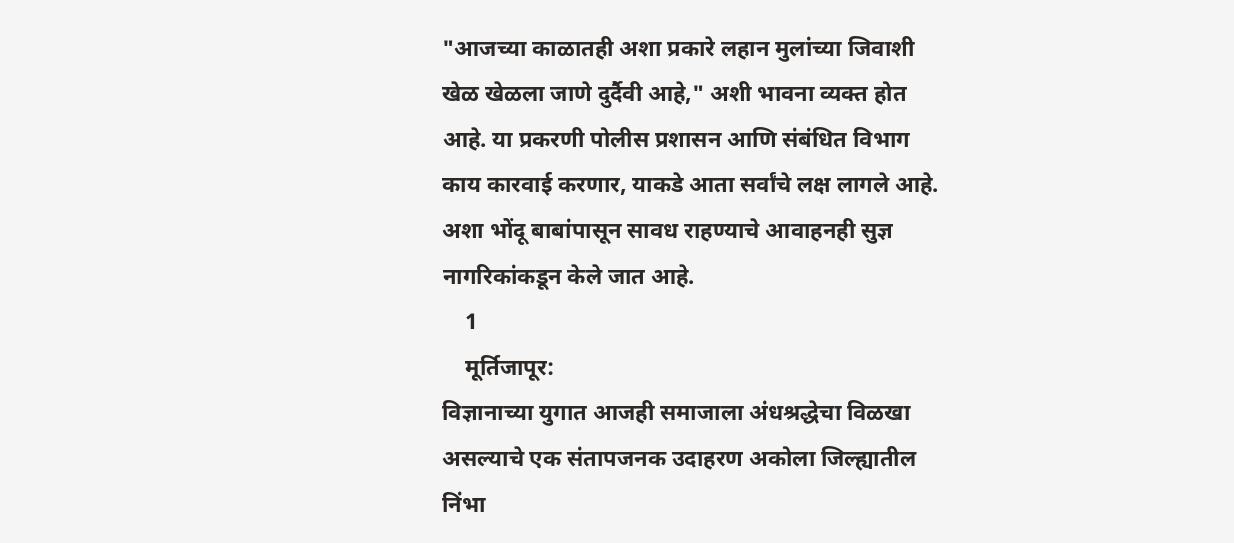"आजच्या काळातही अशा प्रकारे लहान मुलांच्या जिवाशी खेळ खेळला जाणे दुर्दैवी आहे," अशी भावना व्यक्त होत आहे. या प्रकरणी पोलीस प्रशासन आणि संबंधित विभाग काय कारवाई करणार, याकडे आता सर्वांचे लक्ष लागले आहे. अशा भोंदू बाबांपासून सावध राहण्याचे आवाहनही सुज्ञ नागरिकांकडून केले जात आहे.
    1
    मूर्तिजापूर:
विज्ञानाच्या युगात आजही समाजाला अंधश्रद्धेचा विळखा असल्याचे एक संतापजनक उदाहरण अकोला जिल्ह्यातील निंभा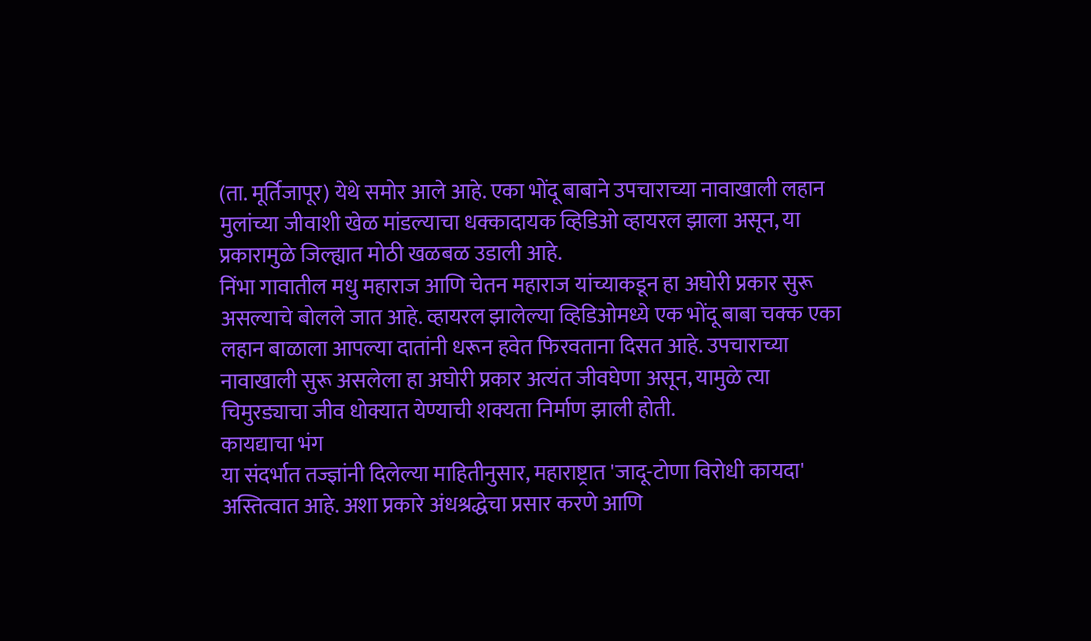(ता. मूर्तिजापूर) येथे समोर आले आहे. एका भोंदू बाबाने उपचाराच्या नावाखाली लहान मुलांच्या जीवाशी खेळ मांडल्याचा धक्कादायक व्हिडिओ व्हायरल झाला असून, या प्रकारामुळे जिल्ह्यात मोठी खळबळ उडाली आहे.
निंभा गावातील मधु महाराज आणि चेतन महाराज यांच्याकडून हा अघोरी प्रकार सुरू असल्याचे बोलले जात आहे. व्हायरल झालेल्या व्हिडिओमध्ये एक भोंदू बाबा चक्क एका लहान बाळाला आपल्या दातांनी धरून हवेत फिरवताना दिसत आहे. उपचाराच्या नावाखाली सुरू असलेला हा अघोरी प्रकार अत्यंत जीवघेणा असून, यामुळे त्या चिमुरड्याचा जीव धोक्यात येण्याची शक्यता निर्माण झाली होती.
कायद्याचा भंग
या संदर्भात तज्ज्ञांनी दिलेल्या माहितीनुसार, महाराष्ट्रात 'जादू-टोणा विरोधी कायदा' अस्तित्वात आहे. अशा प्रकारे अंधश्रद्धेचा प्रसार करणे आणि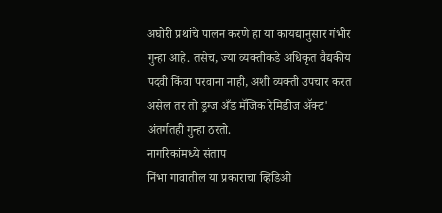अघोरी प्रथांचे पालन करणे हा या कायद्यानुसार गंभीर गुन्हा आहे. तसेच, ज्या व्यक्तीकडे अधिकृत वैद्यकीय पदवी किंवा परवाना नाही, अशी व्यक्ती उपचार करत असेल तर तो ड्रग्ज अँड मॅजिक रेमिडीज ॲक्ट' अंतर्गतही गुन्हा ठरतो.
नागरिकांमध्ये संताप
निंभा गावातील या प्रकाराचा व्हिडिओ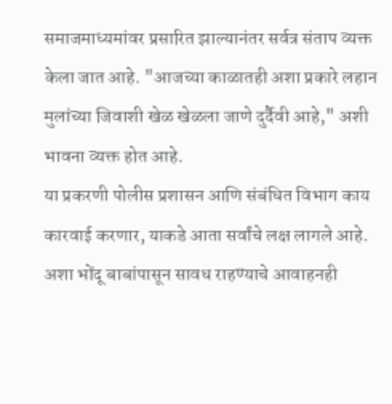समाजमाध्यमांवर प्रसारित झाल्यानंतर सर्वत्र संताप व्यक्त केला जात आहे. "आजच्या काळातही अशा प्रकारे लहान मुलांच्या जिवाशी खेळ खेळला जाणे दुर्दैवी आहे," अशी भावना व्यक्त होत आहे.
या प्रकरणी पोलीस प्रशासन आणि संबंधित विभाग काय कारवाई करणार, याकडे आता सर्वांचे लक्ष लागले आहे. अशा भोंदू बाबांपासून सावध राहण्याचे आवाहनही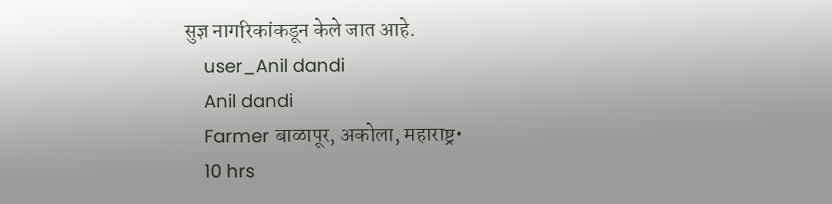सुज्ञ नागरिकांकडून केले जात आहे.
    user_Anil dandi
    Anil dandi
    Farmer बाळापूर, अकोला, महाराष्ट्र•
    10 hrs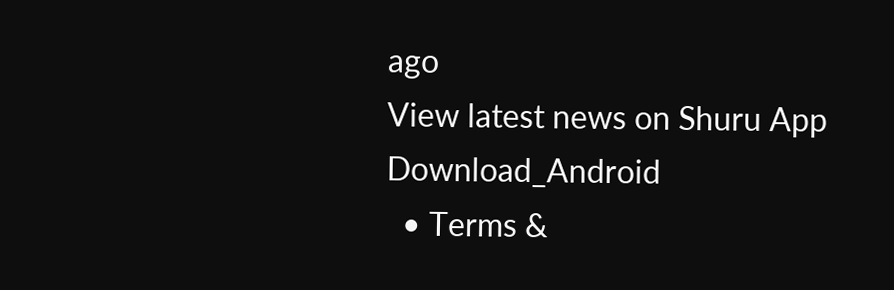ago
View latest news on Shuru App
Download_Android
  • Terms &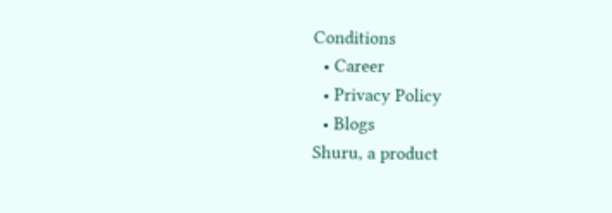Conditions
  • Career
  • Privacy Policy
  • Blogs
Shuru, a product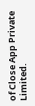of Close App Private Limited.